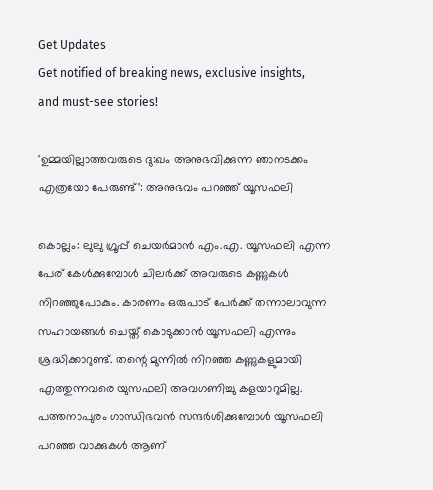Get Updates
Get notified of breaking news, exclusive insights, and must-see stories!

'ഉമ്മയില്ലാത്തവരുടെ ദു:ഖം അനുഭവിക്കുന്ന ഞാനടക്കം എത്രയോ പേരുണ്ട്': അനുഭവം പറഞ്ഞ് യൂസഫലി

കൊല്ലം: ലുലു ഗ്രൂപ്പ് ചെയർമാൻ എം.എ. യൂസഫലി എന്ന പേര് കേൾക്കുമ്പോൾ ചിലർക്ക് അവരുടെ കണ്ണുകൾ നിറഞ്ഞുപോകും. കാരണം ഒരുപാട് പേർക്ക് തന്നാലാവുന്ന സഹായങ്ങൾ ചെയ്ത് കൊടുക്കാൻ യൂസഫലി എന്നും ശ്രദ്ധിക്കാറുണ്ട്. തന്റെ മുന്നിൽ നിറഞ്ഞ കണ്ണുകളുമായി എത്തുന്നവരെ യുസഫലി അവഗണിച്ചു കളയാറുമില്ല. പത്തനാപുരം ഗാന്ധിഭവൻ സന്ദർശിക്കുമ്പോൾ യൂസഫലി പറഞ്ഞ വാക്കുകൾ ആണ്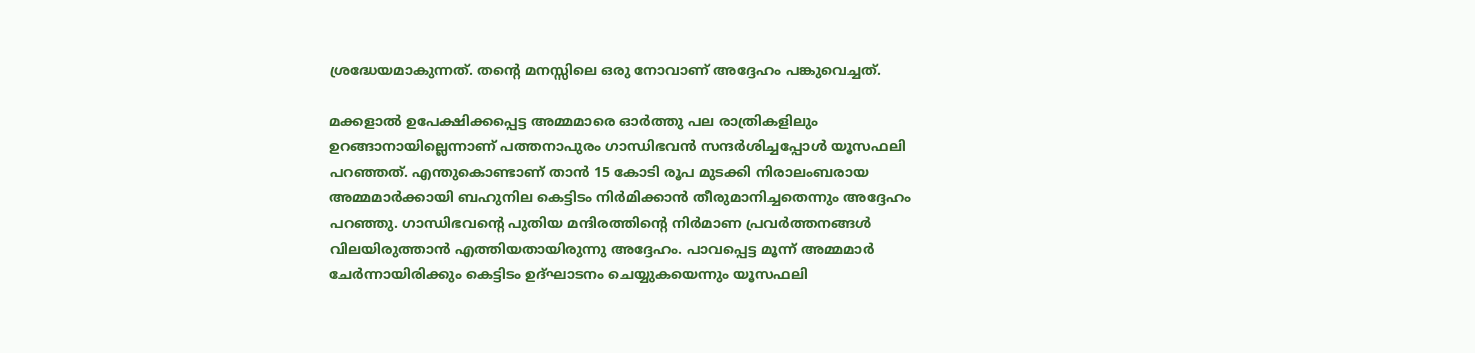ശ്രദ്ധേയമാകുന്നത്. തന്റെ മനസ്സിലെ ഒരു നോവാണ് അദ്ദേഹം പങ്കുവെച്ചത്.

മക്കളാൽ ഉപേക്ഷിക്കപ്പെട്ട അമ്മമാരെ ഓർത്തു പല രാത്രികളിലും ഉറങ്ങാനായില്ലെന്നാണ് പത്തനാപുരം ഗാന്ധിഭവൻ സന്ദർശിച്ചപ്പോൾ യൂസഫലി പറഞ്ഞത്. എന്തുകൊണ്ടാണ് താൻ 15 കോടി രൂപ മുടക്കി നിരാലംബരായ അമ്മമാർക്കായി ബഹുനില കെട്ടിടം നിർമിക്കാൻ തീരുമാനിച്ചതെന്നും അദ്ദേഹം പറഞ്ഞു. ഗാന്ധിഭവന്റെ പുതിയ മന്ദിരത്തിന്റെ നിർമാണ പ്രവർത്തനങ്ങൾ വിലയിരുത്താൻ എത്തിയതായിരുന്നു അദ്ദേഹം. പാവപ്പെട്ട മൂന്ന് അമ്മമാർ ചേർന്നായിരിക്കും കെട്ടിടം ഉദ്ഘാടനം ചെയ്യുകയെന്നും യൂസഫലി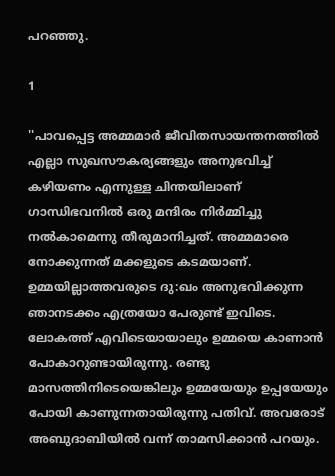പറഞ്ഞു.

1

''പാവപ്പെട്ട അമ്മമാർ ജീവിതസായന്തനത്തിൽ എല്ലാ സുഖസൗകര്യങ്ങളും അനുഭവിച്ച് കഴിയണം എന്നുള്ള ചിന്തയിലാണ് ഗാന്ധിഭവനിൽ ഒരു മന്ദിരം നിർമ്മിച്ചു നൽകാമെന്നു തീരുമാനിച്ചത്. അമ്മമാരെ നോക്കുന്നത് മക്കളുടെ കടമയാണ്. ഉമ്മയില്ലാത്തവരുടെ ദു:ഖം അനുഭവിക്കുന്ന ഞാനടക്കം എത്രയോ പേരുണ്ട് ഇവിടെ. ലോകത്ത് എവിടെയായാലും ഉമ്മയെ കാണാൻ പോകാറുണ്ടായിരുന്നു. രണ്ടു മാസത്തിനിടെയെങ്കിലും ഉമ്മയേയും ഉപ്പയേയും പോയി കാണുന്നതായിരുന്നു പതിവ്. അവരോട് അബുദാബിയിൽ വന്ന് താമസിക്കാൻ പറയും.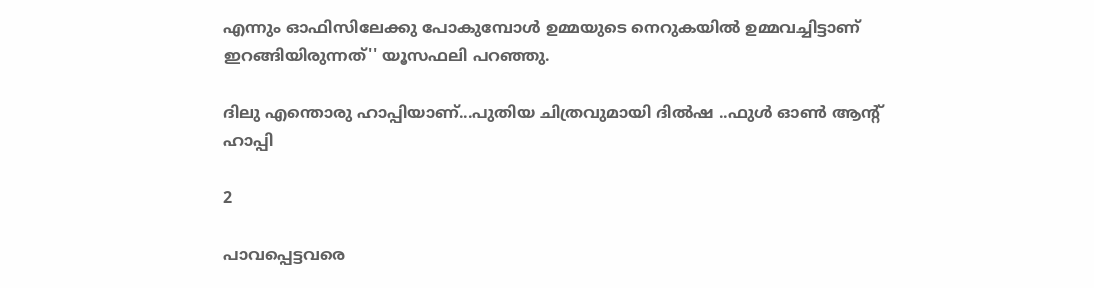എന്നും ഓഫിസിലേക്കു പോകുമ്പോൾ ഉമ്മയുടെ നെറുകയിൽ ഉമ്മവച്ചിട്ടാണ് ഇറങ്ങിയിരുന്നത്'' യൂസഫലി പറഞ്ഞു.

ദിലു എന്തൊരു ഹാപ്പിയാണ്...പുതിയ ചിത്രവുമായി ദിൽഷ ..ഫുൾ ഓൺ ആന്റ് ഹാപ്പി

2

പാവപ്പെട്ടവരെ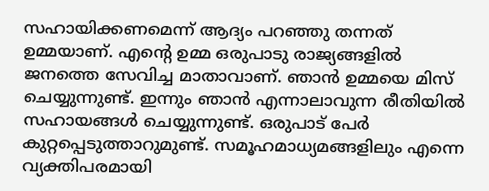സഹായിക്കണമെന്ന് ആദ്യം പറഞ്ഞു തന്നത് ഉമ്മയാണ്. എന്റെ ഉമ്മ ഒരുപാടു രാജ്യങ്ങളിൽ ജനത്തെ സേവിച്ച മാതാവാണ്. ഞാൻ ഉമ്മയെ മിസ് ചെയ്യുന്നുണ്ട്. ഇന്നും ഞാൻ എന്നാലാവുന്ന രീതിയിൽ സഹായങ്ങൾ ചെയ്യുന്നുണ്ട്. ഒരുപാട് പേർ കുറ്റപ്പെടുത്താറുമുണ്ട്. സമൂഹമാധ്യമങ്ങളിലും എന്നെ വ്യക്തിപരമായി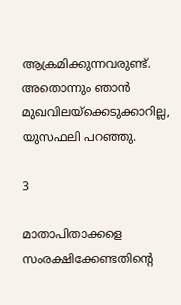ആക്രമിക്കുന്നവരുണ്ട്. അതൊന്നും ഞാൻ മുഖവിലയ്‌ക്കെടുക്കാറില്ല, യുസഫലി പറഞ്ഞു.

3

മാതാപിതാക്കളെ സംരക്ഷിക്കേണ്ടതിന്റെ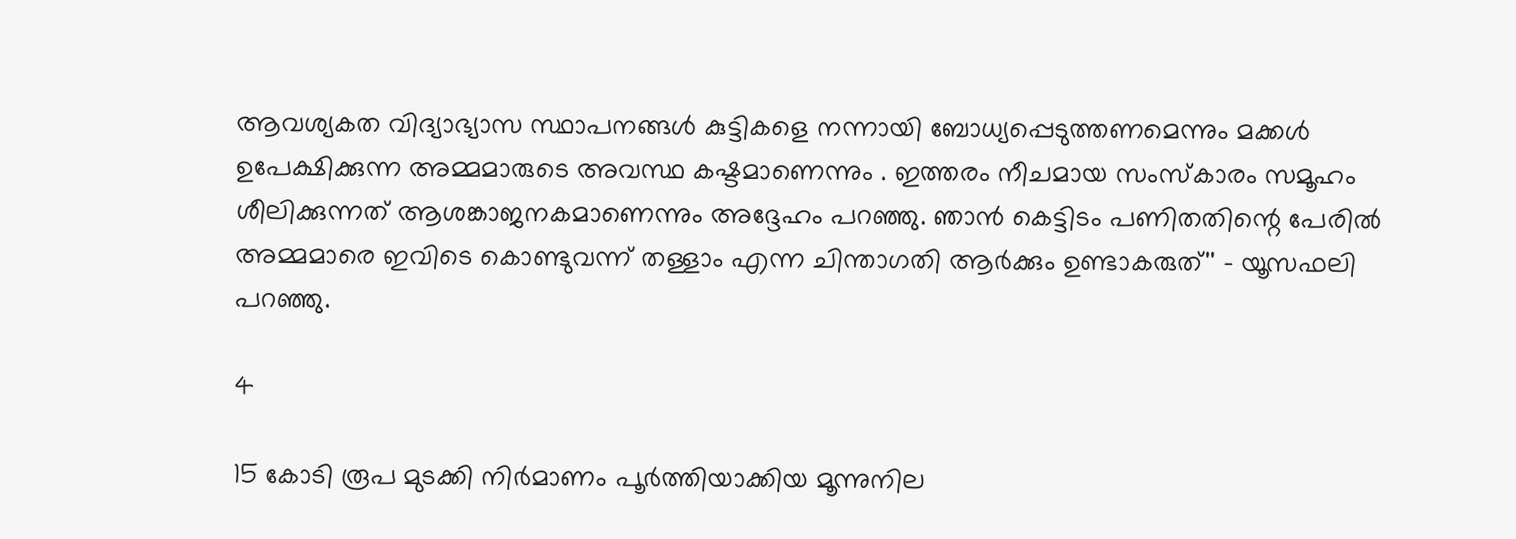ആവശ്യകത വിദ്യാഭ്യാസ സ്ഥാപനങ്ങൾ കുട്ടികളെ നന്നായി ബോധ്യപ്പെടുത്തണമെന്നും മക്കൾ ഉപേക്ഷിക്കുന്ന അമ്മമാരുടെ അവസ്ഥ കഷ്ടമാണെന്നും . ഇത്തരം നീചമായ സംസ്‌കാരം സമൂഹം ശീലിക്കുന്നത് ആശങ്കാജനകമാണെന്നും അദ്ദേഹം പറഞ്ഞു. ഞാൻ കെട്ടിടം പണിതതിന്റെ പേരിൽ അമ്മമാരെ ഇവിടെ കൊണ്ടുവന്ന് തള്ളാം എന്ന ചിന്താഗതി ആർക്കും ഉണ്ടാകരുത്'' - യൂസഫലി പറഞ്ഞു.

4

15 കോടി രൂപ മുടക്കി നിർമാണം പൂർത്തിയാക്കിയ മൂന്നുനില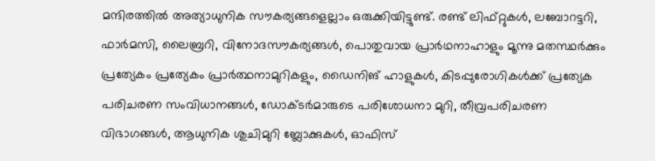മന്ദിരത്തിൽ അത്യാധുനിക സൗകര്യങ്ങളെല്ലാം ഒരുക്കിയിട്ടുണ്ട്. രണ്ട് ലിഫ്റ്റുകൾ, ലബോറട്ടറി, ഫാർമസി, ലൈബ്രറി, വിനോദസൗകര്യങ്ങൾ, പൊതുവായ പ്രാർഥനാഹാളും മൂന്നു മതസ്ഥർക്കും പ്രത്യേകം പ്രത്യേകം പ്രാർത്ഥനാമുറികളും, ഡൈനിങ് ഹാളുകൾ, കിടപ്പുരോഗികൾക്ക് പ്രത്യേക പരിചരണ സംവിധാനങ്ങൾ, ഡോക്ടർമാരുടെ പരിശോധനാ മുറി, തീവ്രപരിചരണ വിഭാഗങ്ങൾ, ആധുനിക ശുചിമുറി ബ്ലോക്കുകൾ, ഓഫിസ്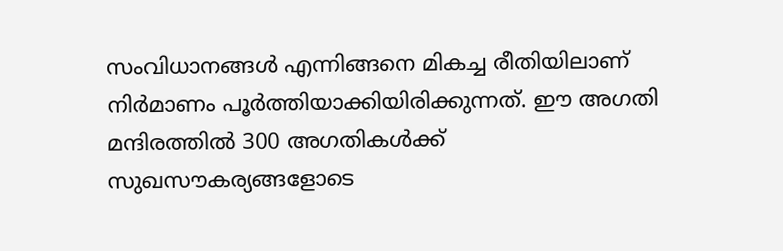സംവിധാനങ്ങൾ എന്നിങ്ങനെ മികച്ച രീതിയിലാണ് നിർമാണം പൂർത്തിയാക്കിയിരിക്കുന്നത്. ഈ അഗതി മന്ദിരത്തിൽ 300 അഗതികൾക്ക് സുഖസൗകര്യങ്ങളോടെ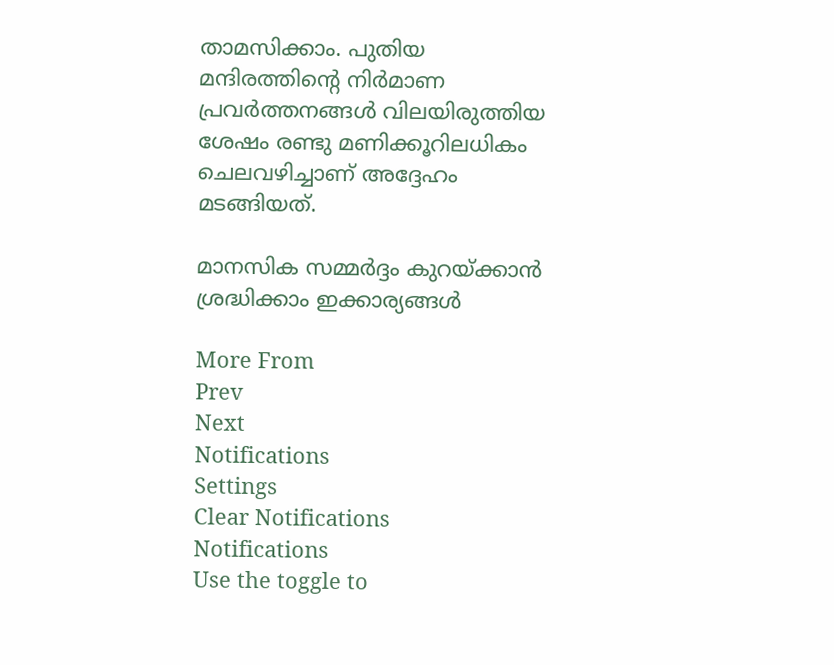താമസിക്കാം. പുതിയ മന്ദിരത്തിന്റെ നിർമാണ പ്രവർത്തനങ്ങൾ വിലയിരുത്തിയ ശേഷം രണ്ടു മണിക്കൂറിലധികം ചെലവഴിച്ചാണ് അദ്ദേഹം മടങ്ങിയത്.

മാനസിക സമ്മർദ്ദം കുറയ്ക്കാൻ ശ്രദ്ധിക്കാം ഇക്കാര്യങ്ങൾ

More From
Prev
Next
Notifications
Settings
Clear Notifications
Notifications
Use the toggle to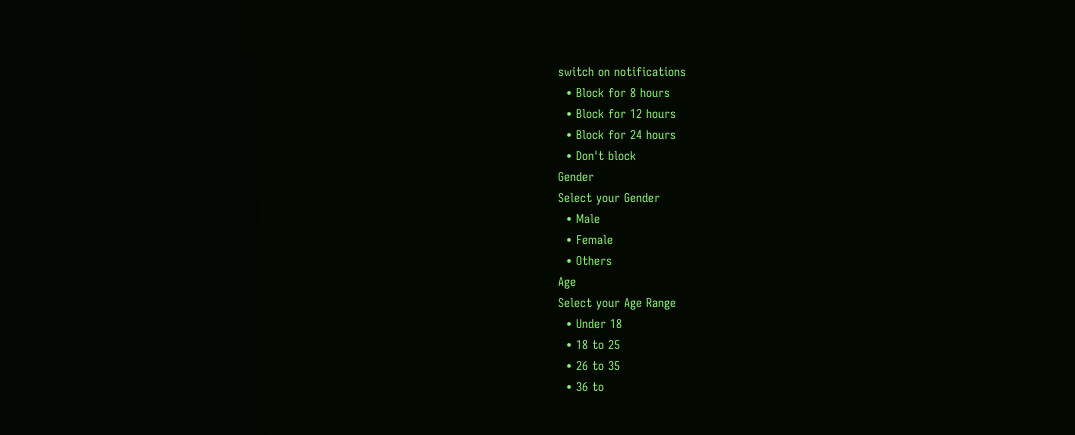switch on notifications
  • Block for 8 hours
  • Block for 12 hours
  • Block for 24 hours
  • Don't block
Gender
Select your Gender
  • Male
  • Female
  • Others
Age
Select your Age Range
  • Under 18
  • 18 to 25
  • 26 to 35
  • 36 to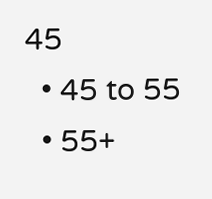45
  • 45 to 55
  • 55+